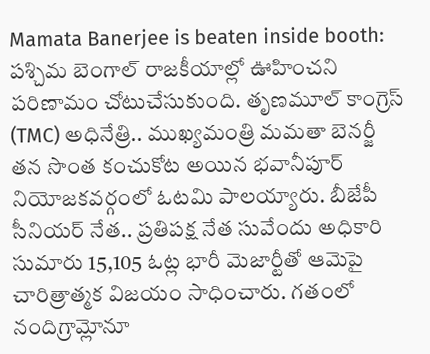Mamata Banerjee is beaten inside booth: పశ్చిమ బెంగాల్ రాజకీయాల్లో ఊహించని పరిణామం చోటుచేసుకుంది. తృణమూల్ కాంగ్రెస్ (TMC) అధినేత్రి.. ముఖ్యమంత్రి మమతా బెనర్జీ తన సొంత కంచుకోట అయిన భవానీపూర్ నియోజకవర్గంలో ఓటమి పాలయ్యారు. బీజేపీ సీనియర్ నేత.. ప్రతిపక్ష నేత సువేందు అధికారి సుమారు 15,105 ఓట్ల భారీ మెజార్టీతో ఆమెపై చారిత్రాత్మక విజయం సాధించారు. గతంలో నందిగ్రామ్లోనూ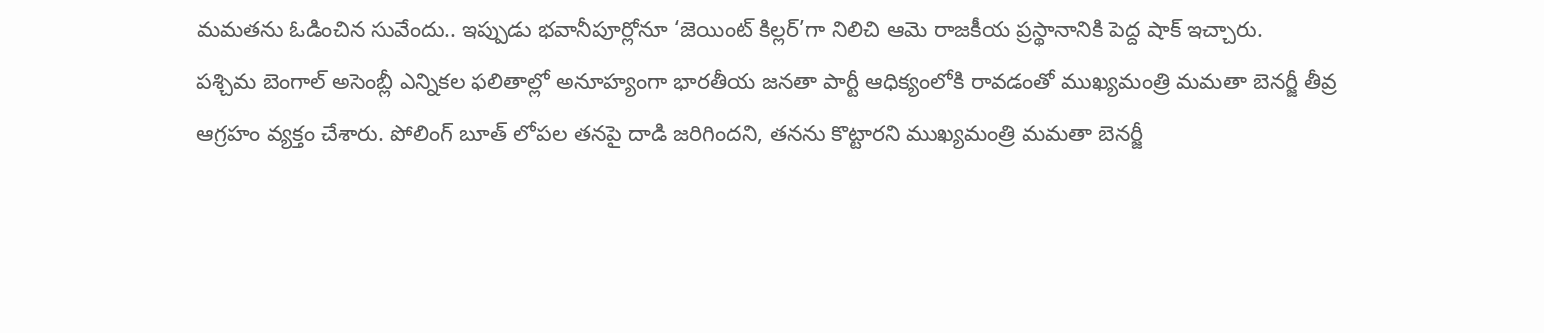మమతను ఓడించిన సువేందు.. ఇప్పుడు భవానీపూర్లోనూ ‘జెయింట్ కిల్లర్’గా నిలిచి ఆమె రాజకీయ ప్రస్థానానికి పెద్ద షాక్ ఇచ్చారు.
పశ్చిమ బెంగాల్ అసెంబ్లీ ఎన్నికల ఫలితాల్లో అనూహ్యంగా భారతీయ జనతా పార్టీ ఆధిక్యంలోకి రావడంతో ముఖ్యమంత్రి మమతా బెనర్జీ తీవ్ర ఆగ్రహం వ్యక్తం చేశారు. పోలింగ్ బూత్ లోపల తనపై దాడి జరిగిందని, తనను కొట్టారని ముఖ్యమంత్రి మమతా బెనర్జీ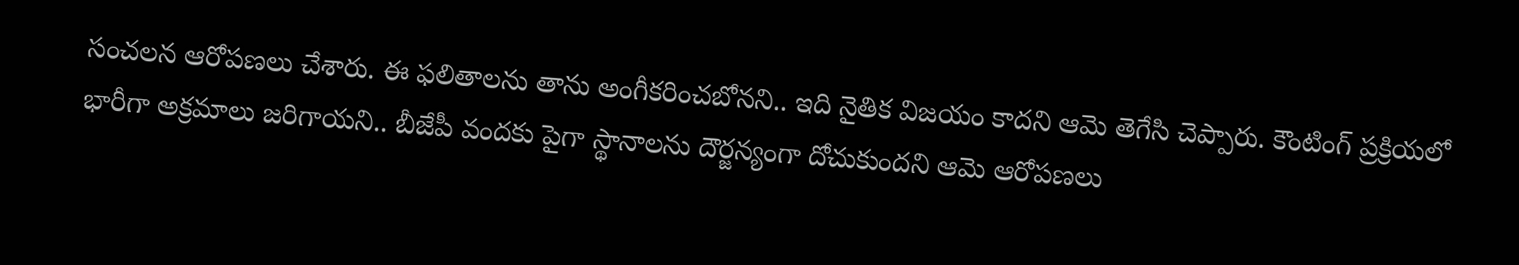సంచలన ఆరోపణలు చేశారు. ఈ ఫలితాలను తాను అంగీకరించబోనని.. ఇది నైతిక విజయం కాదని ఆమె తెగేసి చెప్పారు. కౌంటింగ్ ప్రక్రియలో భారీగా అక్రమాలు జరిగాయని.. బీజేపీ వందకు పైగా స్థానాలను దౌర్జన్యంగా దోచుకుందని ఆమె ఆరోపణలు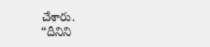చేశారు.
“దీనిని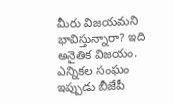మీరు విజయమని భావిస్తున్నారా? ఇది అనైతిక విజయం. ఎన్నికల సంఘం ఇప్పుడు బీజేపీ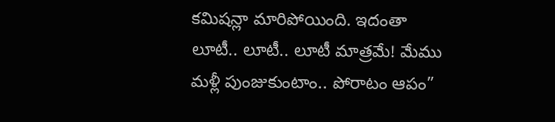కమిషన్లా మారిపోయింది. ఇదంతా లూటీ.. లూటీ.. లూటీ మాత్రమే! మేము మళ్లీ పుంజుకుంటాం.. పోరాటం ఆపం”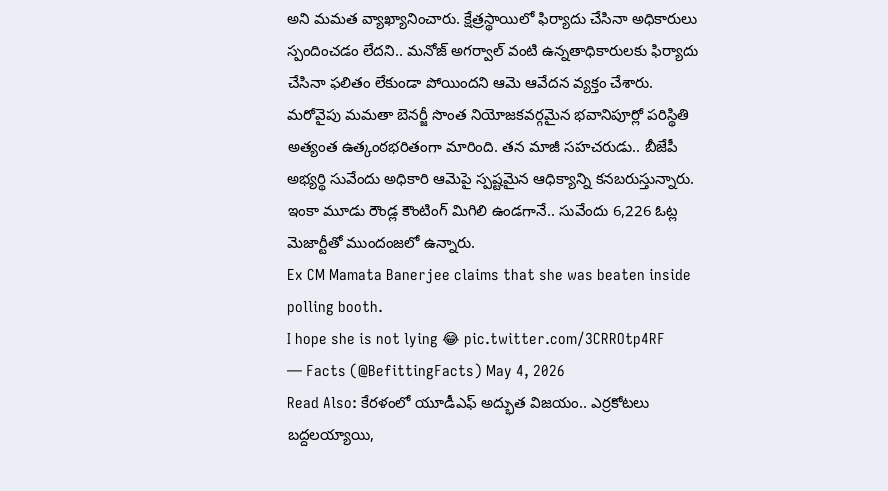అని మమత వ్యాఖ్యానించారు. క్షేత్రస్థాయిలో ఫిర్యాదు చేసినా అధికారులు స్పందించడం లేదని.. మనోజ్ అగర్వాల్ వంటి ఉన్నతాధికారులకు ఫిర్యాదు చేసినా ఫలితం లేకుండా పోయిందని ఆమె ఆవేదన వ్యక్తం చేశారు.
మరోవైపు మమతా బెనర్జీ సొంత నియోజకవర్గమైన భవానిపూర్లో పరిస్థితి అత్యంత ఉత్కంఠభరితంగా మారింది. తన మాజీ సహచరుడు.. బీజేపీ అభ్యర్థి సువేందు అధికారి ఆమెపై స్పష్టమైన ఆధిక్యాన్ని కనబరుస్తున్నారు. ఇంకా మూడు రౌండ్ల కౌంటింగ్ మిగిలి ఉండగానే.. సువేందు 6,226 ఓట్ల మెజార్టీతో ముందంజలో ఉన్నారు.
Ex CM Mamata Banerjee claims that she was beaten inside polling booth.
I hope she is not lying 😂 pic.twitter.com/3CRROtp4RF
— Facts (@BefittingFacts) May 4, 2026
Read Also: కేరళంలో యూడీఎఫ్ అద్భుత విజయం.. ఎర్రకోటలు బద్దలయ్యాయి,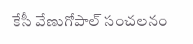కేసీ వేణుగోపాల్ సంచలనం